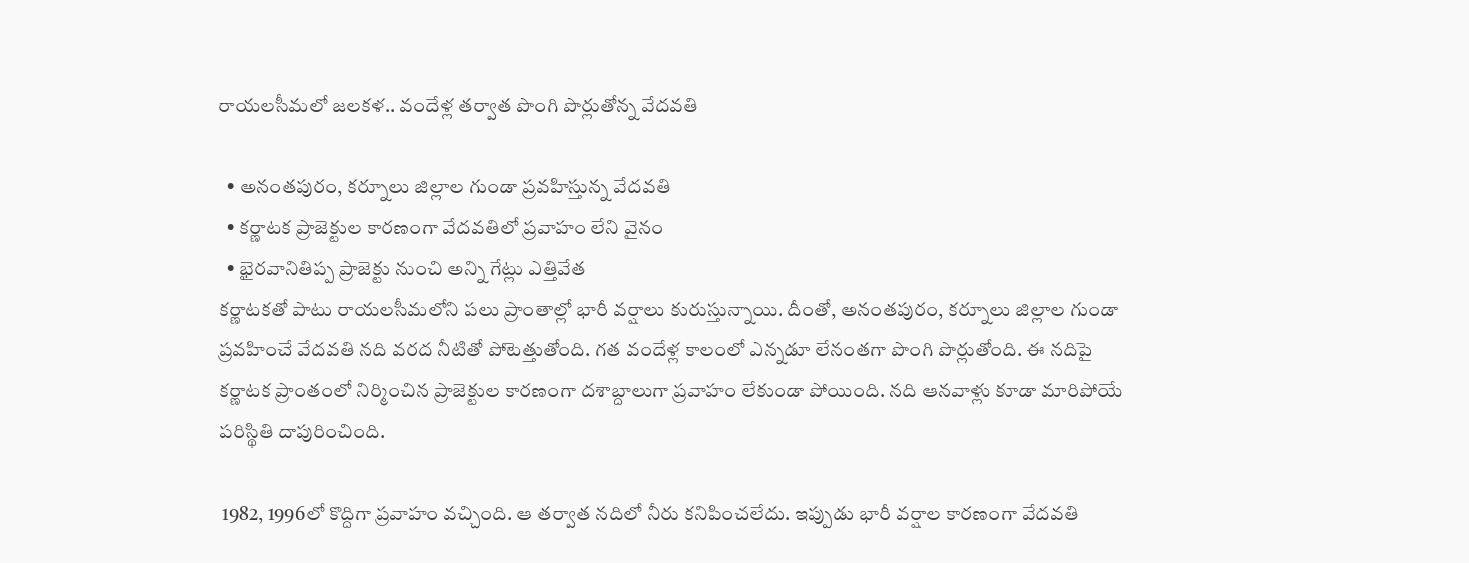రాయలసీమలో జలకళ.. వందేళ్ల తర్వాత పొంగి పొర్లుతోన్న వేదవతి

  • అనంతపురం, కర్నూలు జిల్లాల గుండా ప్రవహిస్తున్న వేదవతి
  • కర్ణాటక ప్రాజెక్టుల కారణంగా వేదవతిలో ప్రవాహం లేని వైనం
  • భైరవానితిప్ప ప్రాజెక్టు నుంచి అన్ని గేట్లు ఎత్తివేత
కర్ణాటకతో పాటు రాయలసీమలోని పలు ప్రాంతాల్లో భారీ వర్షాలు కురుస్తున్నాయి. దీంతో, అనంతపురం, కర్నూలు జిల్లాల గుండా ప్రవహించే వేదవతి నది వరద నీటితో పోటెత్తుతోంది. గత వందేళ్ల కాలంలో ఎన్నడూ లేనంతగా పొంగి పొర్లుతోంది. ఈ నదిపై కర్ణాటక ప్రాంతంలో నిర్మించిన ప్రాజెక్టుల కారణంగా దశాబ్దాలుగా ప్రవాహం లేకుండా పోయింది. నది ఆనవాళ్లు కూడా మారిపోయే పరిస్థితి దాపురించింది.

 1982, 1996లో కొద్దిగా ప్రవాహం వచ్చింది. ఆ తర్వాత నదిలో నీరు కనిపించలేదు. ఇప్పుడు భారీ వర్షాల కారణంగా వేదవతి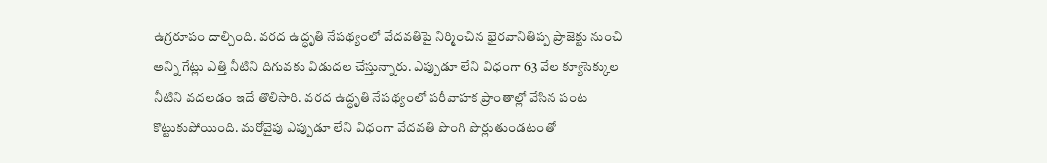ఉగ్రరూపం దాల్చింది. వరద ఉద్ధృతి నేపథ్యంలో వేదవతిపై నిర్మించిన భైరవానితిప్ప ప్రాజెక్టు నుంచి అన్ని గేట్లు ఎత్తి నీటిని దిగువకు విడుదల చేస్తున్నారు. ఎప్పుడూ లేని విధంగా 63 వేల క్యూసెక్కుల నీటిని వదలడం ఇదే తొలిసారి. వరద ఉద్ధృతి నేపథ్యంలో పరీవాహక ప్రాంతాల్లో వేసిన పంట కొట్టుకుపోయింది. మరోవైపు ఎప్పుడూ లేని విధంగా వేదవతి పొంగి పొర్లుతుండటంతో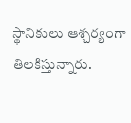స్థానికులు ఆశ్చర్యంగా తిలకిస్తున్నారు.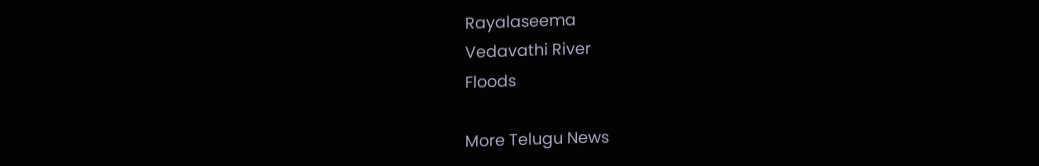Rayalaseema
Vedavathi River
Floods

More Telugu News